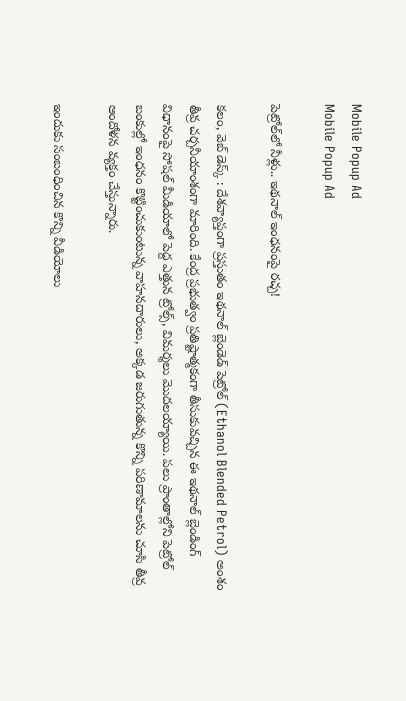Mobile Popup Ad
Mobile Popup Ad

పెట్రోల్‌లో నీళ్లు.. ఇథనాల్ ఇంధనంపై రచ్చ!

కలం, వెబ్ డెస్క్ : దేశవ్యాప్తంగా ప్రస్తుతం ఇథనాల్ బ్లెండెడ్ పెట్రోల్ (Ethanol Blended Petrol) అంశం తీవ్ర చర్చనీయాంశంగా మారింది. కేంద్ర ప్రభుత్వం ప్రతిష్టాత్మకంగా తీసుకువచ్చిన ఈ ఇథనాల్ బ్లెండింగ్ విధానంపై సోషల్ మీడియాలో పెద్ద ఎత్తున ట్రోల్స్, విమర్శలు మొదలయ్యాయి. పలు ప్రాంతాల్లోని పెట్రోల్ బంకుల్లో ఇంధనం కొట్టించుకుంటున్న వాహనదారులు, అక్కడ జరుగుతున్న కొన్ని పరిణామాలను చూసి తీవ్ర ఆందోళన వ్యక్తం చేస్తున్నారు.

ఇందుకు సంబంధించిన కొన్ని వీడియోలు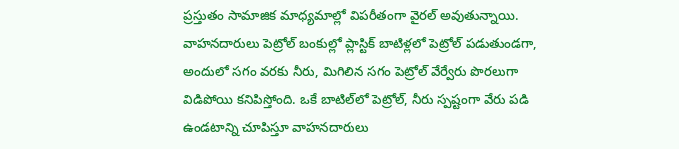ప్రస్తుతం సామాజిక మాధ్యమాల్లో విపరీతంగా వైరల్ అవుతున్నాయి. వాహనదారులు పెట్రోల్ బంకుల్లో ప్లాస్టిక్ బాటిళ్లలో పెట్రోల్ పడుతుండగా, అందులో సగం వరకు నీరు, మిగిలిన సగం పెట్రోల్ వేర్వేరు పొరలుగా విడిపోయి కనిపిస్తోంది. ఒకే బాటిల్‌లో పెట్రోల్, నీరు స్పష్టంగా వేరు పడి ఉండటాన్ని చూపిస్తూ వాహనదారులు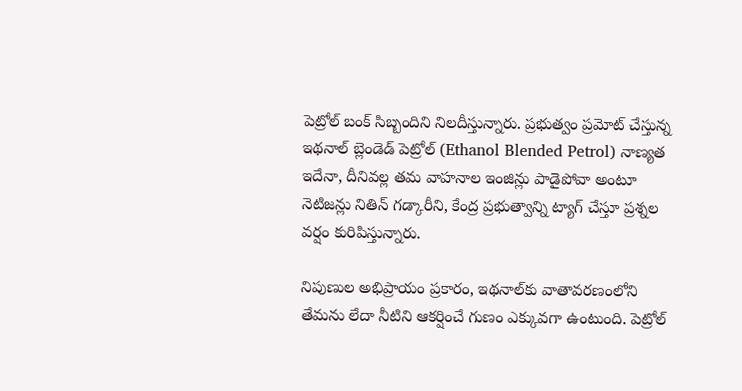పెట్రోల్ బంక్ సిబ్బందిని నిలదీస్తున్నారు. ప్రభుత్వం ప్రమోట్ చేస్తున్న ఇథనాల్ బ్లెండెడ్ పెట్రోల్ (Ethanol Blended Petrol) నాణ్యత ఇదేనా, దీనివల్ల తమ వాహనాల ఇంజిన్లు పాడైపోవా అంటూ నెటిజన్లు నితిన్ గడ్కారీని, కేంద్ర ప్రభుత్వాన్ని ట్యాగ్ చేస్తూ ప్రశ్నల వర్షం కురిపిస్తున్నారు.

నిపుణుల అభిప్రాయం ప్రకారం, ఇథనాల్‌కు వాతావరణంలోని తేమను లేదా నీటిని ఆకర్షించే గుణం ఎక్కువగా ఉంటుంది. పెట్రోల్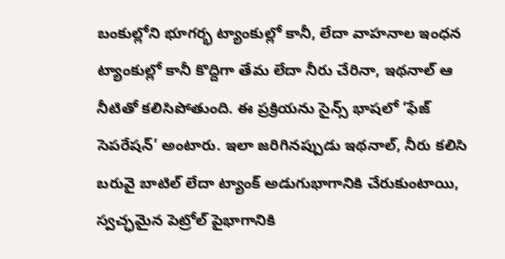బంకుల్లోని భూగర్భ ట్యాంకుల్లో కానీ, లేదా వాహనాల ఇంధన ట్యాంకుల్లో కానీ కొద్దిగా తేమ లేదా నీరు చేరినా, ఇథనాల్ ఆ నీటితో కలిసిపోతుంది. ఈ ప్రక్రియను సైన్స్ భాషలో ‘ఫేజ్ సెపరేషన్’ అంటారు. ఇలా జరిగినప్పుడు ఇథనాల్, నీరు కలిసి బరువై బాటిల్ లేదా ట్యాంక్ అడుగుభాగానికి చేరుకుంటాయి, స్వచ్ఛమైన పెట్రోల్ పైభాగానికి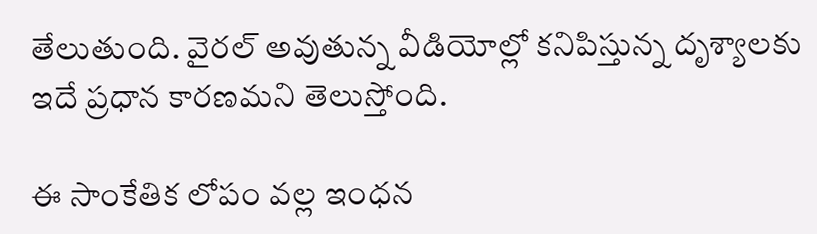తేలుతుంది. వైరల్ అవుతున్న వీడియోల్లో కనిపిస్తున్న దృశ్యాలకు ఇదే ప్రధాన కారణమని తెలుస్తోంది.

ఈ సాంకేతిక లోపం వల్ల ఇంధన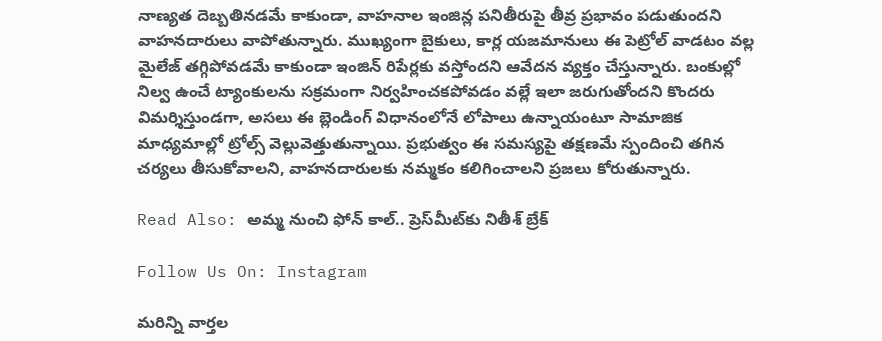నాణ్యత దెబ్బతినడమే కాకుండా, వాహనాల ఇంజిన్ల పనితీరుపై తీవ్ర ప్రభావం పడుతుందని వాహనదారులు వాపోతున్నారు. ముఖ్యంగా బైకులు, కార్ల యజమానులు ఈ పెట్రోల్ వాడటం వల్ల మైలేజ్ తగ్గిపోవడమే కాకుండా ఇంజిన్ రిపేర్లకు వస్తోందని ఆవేదన వ్యక్తం చేస్తున్నారు. బంకుల్లో నిల్వ ఉంచే ట్యాంకులను సక్రమంగా నిర్వహించకపోవడం వల్లే ఇలా జరుగుతోందని కొందరు విమర్శిస్తుండగా, అసలు ఈ బ్లెండింగ్ విధానంలోనే లోపాలు ఉన్నాయంటూ సామాజిక మాధ్యమాల్లో ట్రోల్స్ వెల్లువెత్తుతున్నాయి. ప్రభుత్వం ఈ సమస్యపై తక్షణమే స్పందించి తగిన చర్యలు తీసుకోవాలని, వాహనదారులకు నమ్మకం కలిగించాలని ప్రజలు కోరుతున్నారు.

Read Also: అమ్మ నుంచి ఫోన్ కాల్.. ప్రెస్‌మీట్‌కు నితీశ్‌ బ్రేక్

Follow Us On: Instagram

మ‌రిన్ని వార్త‌ల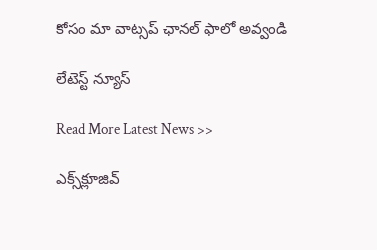కోసం మా వాట్స‌ప్ ఛాన‌ల్ ఫాలో అవ్వండి

లేటెస్ట్ న్యూస్‌

Read More Latest News >>

ఎక్స్‌క్లూజివ్‌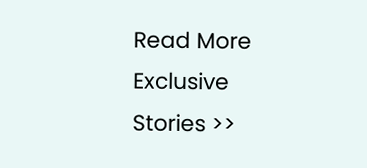Read More Exclusive Stories >>